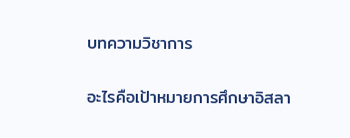บทความวิชาการ

อะไรคือเป้าหมายการศึกษาอิสลา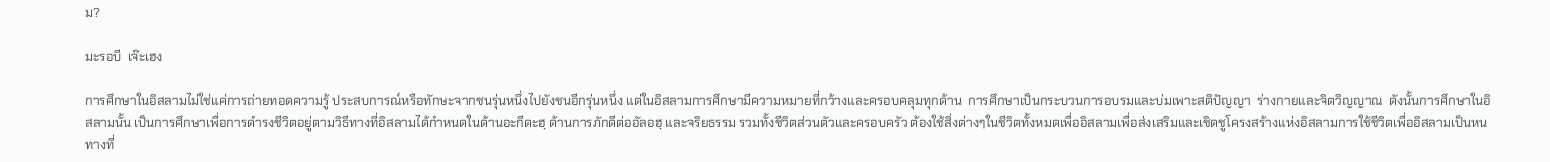ม?

มะรอบี  เจ๊ะเฮง

การศึกษาในอิสลามไม่ใช่แค่การถ่ายทอดความรู้ ประสบการณ์หรือทักษะจากชนรุ่นหนึ่งไปยังชนอีกรุ่นหนึ่ง แต่ในอิสลามการศึกษามีความหมายที่กว้างและครอบคลุมทุกด้าน  การศึกษาเป็นกระบวนการอบรมและบ่มเพาะสติปัญญา  ร่างกายและจิตวิญญาณ  ดังนั้นการศึกษาในอิสลามนั้น เป็นการศึกษาเพื่อการดำรงชีวิตอยู่ตามวิธีทางที่อิสลามได้กำหนดในด้านอะกีดะฮฺ ด้านการภักดีต่ออัลอฮฺ และจริยธรรม รวมทั้งชีวิตส่วนตัวและครอบครัว ต้องใช้สิ่งต่างๆในชีวิตทั้งหมดเพื่ออิสลามเพื่อส่งเสริมและเชิดชูโครงสร้างแห่งอิสลามการใช้ชีวิตเพื่ออิสลามเป็นหนทางที่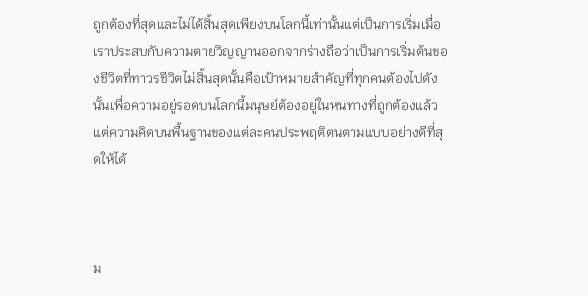ถูกต้องที่สุดและไม่ได้สิ้นสุดเพียงบนโลกนี้เท่านั้นแต่เป็นการเริ่มเมื่อเราประสบกับความตายวิญญานออกจากร่างถือว่าเป็นการเริ่มต้นของชีวิตที่ทาวรชีวิตไม่สิ้นสุดนั้นคือเป้าหมายสำคัญที่ทุกคนต้องไปดังนั้นเพื่อความอยู่รอดบนโลกนี้มนุษย์ต้องอยู่ในหนทางที่ถูกต้องแล้วแต่ความคิดบนพื้นฐานของแต่ละคนประพฤติตนตามแบบอย่างดีที่สุดให้ได้



ม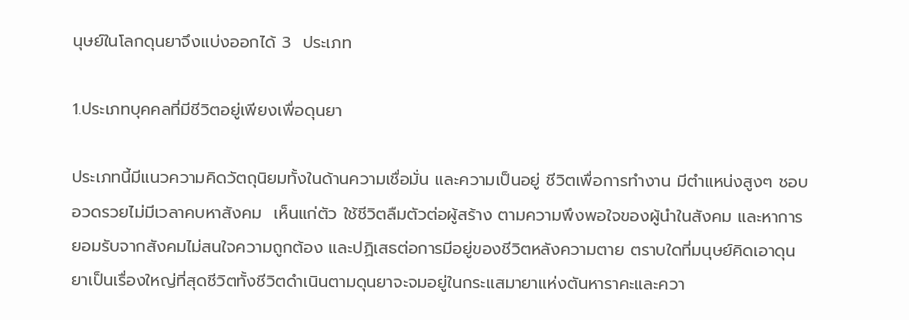นุษย์ในโลกดุนยาจึงแบ่งออกได้ 3  ประเภท

1.ประเภทบุคคลที่มีชีวิตอยู่เพียงเพื่อดุนยา

ประเภทนี้มีแนวความคิดวัตถุนิยมทั้งในด้านความเชื่อมั่น และความเป็นอยู่ ชีวิตเพื่อการทำงาน มีตำแหน่งสูงๆ ชอบอวดรวยไม่มีเวลาคบหาสังคม  เห็นแก่ตัว ใช้ชีวิตลืมตัวต่อผู้สร้าง ตามความพึงพอใจของผู้นำในสังคม และหาการยอมรับจากสังคมไม่สนใจความถูกต้อง และปฏิเสธต่อการมีอยู่ของชีวิตหลังความตาย ตราบใดที่มนุษย์คิดเอาดุนยาเป็นเรื่องใหญ่ที่สุดชีวิตทั้งชีวิตดำเนินตามดุนยาจะจมอยู่ในกระแสมายาแห่งตันหาราคะและควา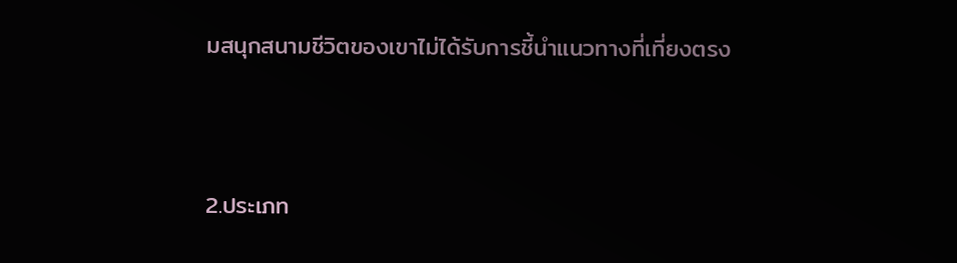มสนุกสนามชีวิตของเขาไม่ได้รับการชี้นำแนวทางที่เที่ยงตรง



2.ประเภท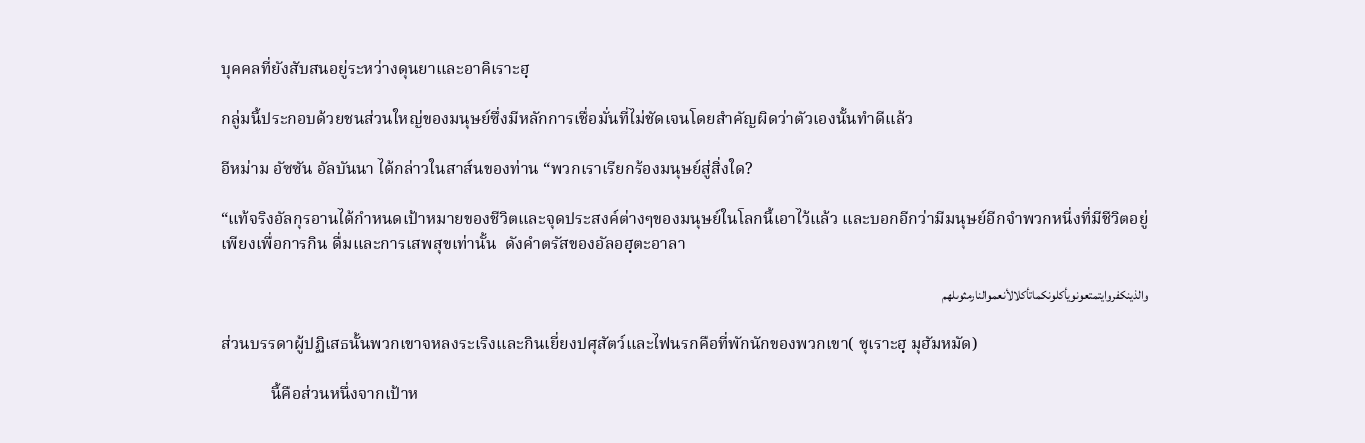บุคคลที่ยังสับสนอยู่ระหว่างดุนยาและอาคิเราะฮฺ

กลู่มนี้ประกอบด้วยชนส่วนใหญ่ของมนุษย์ซึ่งมีหลักการเชื่อมั่นที่ไม่ชัดเจนโดยสำคัญผิดว่าตัวเองนั้นทำดีแล้ว

อีหม่าม อัซซัน อัลบันนา ได้กล่าวในสาส์นของท่าน “พวกเราเรียกร้องมนุษย์สู่สิ่งใด?

“แท้จริงอัลกุรอานได้กำหนดเป้าหมายของชีวิตและจุดประสงค์ต่างๆของมนุษย์ในโลกนี้เอาไว้แล้ว และบอกอีกว่ามีมนุษย์อีกจำพวกหนี่งที่มีชีวิตอยู่เพียงเพื่อการกิน ดื่มและการเสพสุขเท่านั้น  ดังคำตรัสของอัลอฮฺตะอาลา

والذينكفروايتمتعونويأكلونكماتأكلالأنعموالنارمثوىلهم

ส่วนบรรดาผู้ปฏิเสธนั้นพวกเขาจหลงระเริงและกินเยี่ยงปศุสัตว์และไฟนรกคือที่พักนักของพวกเขา( ซุเราะฮฺ มุฮัมหมัด)

            นี้คือส่วนหนึ่งจากเป้าห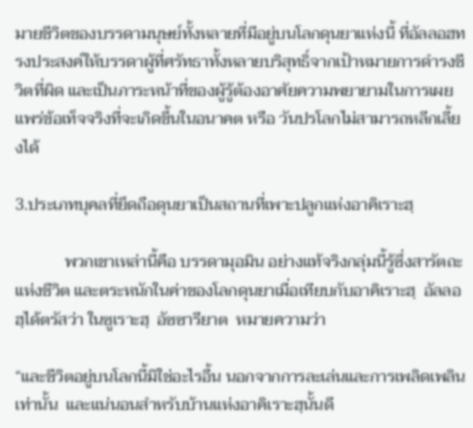มายชีวิตของบรรดามนุษย์ทั้งหลายที่มีอยู่บนโลกดุนยาแห่งนี้ ที่อัลลอฮทรงประสงค์ให้บรรดาผู้ที่ศรัทธาทั้งหลายบริสุทธิ์จากเป้าหมายการดำรงชีวิตที่ผิด และเป็นภาระหน้าที่ของผู้รู้ต้องอาศัยความพยายามในการเผยแพร่ข้อเท็จจริงที่จะเกิดขึ้นในอนาคต หรือ วันปรโลกไม่สามารถหลีกเลี้ยงได้

3.ประเภทบุคลที่ยึดถือดุนยาเป็นสถานที่เพาะปลูกแห่งอาคิเราะฮฺ

            พวกเขาเหล่านี้คือ บรรดามุอมิน อย่างแท้จริงกลุ่มนี้รู้ซึ่งสารัตถะแห่งชีวิต และตระหนักในค่าของโลกดุนยาเมื่อเทียบกับอาคิเราะฮฺ  อัลลอฮฺได้ตรัสว่า ในซูเราะฮฺ  อัซซารียาต  หมายความว่า

“และชีวิตอยู่บนโลกนี้มิใช่อะไรอื้น นอกจากการละเล่นและการเพลิดเพลินเท่านั้น  และแน่นอนสำหรับบ้านแห่งอาคิเราะฮฺนั้นดี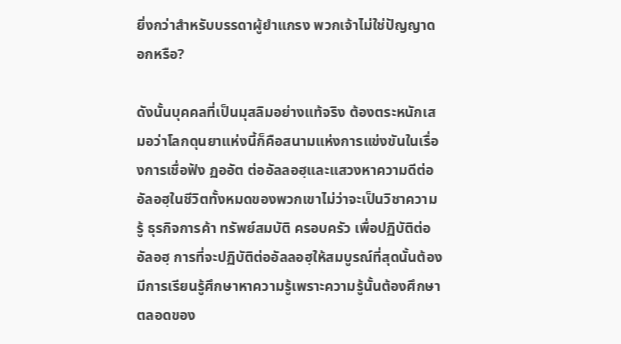ยิ่งกว่าสำหรับบรรดาผู้ยำแกรง พวกเจ้าไม่ใช่ปัญญาดอกหรือ?

ดังนั้นบุคคลที่เป็นมุสลิมอย่างแท้จริง ต้องตระหนักเสมอว่าโลกดุนยาแห่งนี้ก็คือสนามแห่งการแข่งขันในเรื่องการเชื่อฟัง ฏออัต ต่ออัลลอฮฺและแสวงหาความดีต่ออัลอฮฺในชีวิตทั้งหมดของพวกเขาไม่ว่าจะเป็นวิชาความรู้ ธุรกิจการค้า ทรัพย์สมบัติ ครอบครัว เพื่อปฏิบัติต่ออัลอฮฺ การที่จะปฏิบัติต่ออัลลอฮฺให้สมบูรณ์ที่สุดนั้นต้องมีการเรียนรู้ศึกษาหาความรู้เพราะความรู้นั้นต้องศึกษาตลอดของ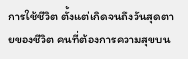การใช้ชีวิต ตั้งแต่เกิดจนถึงวันสุดตายของชีวิต คนที่ต้องการความสุขบน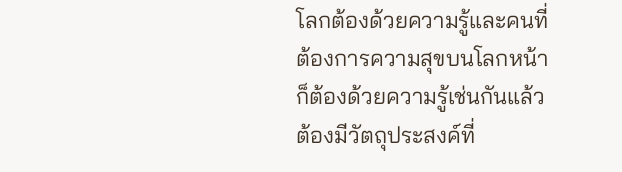โลกต้องด้วยความรู้และคนที่ต้องการความสุขบนโลกหน้าก็ต้องด้วยความรู้เช่นกันแล้วต้องมีวัตถุประสงค์ที่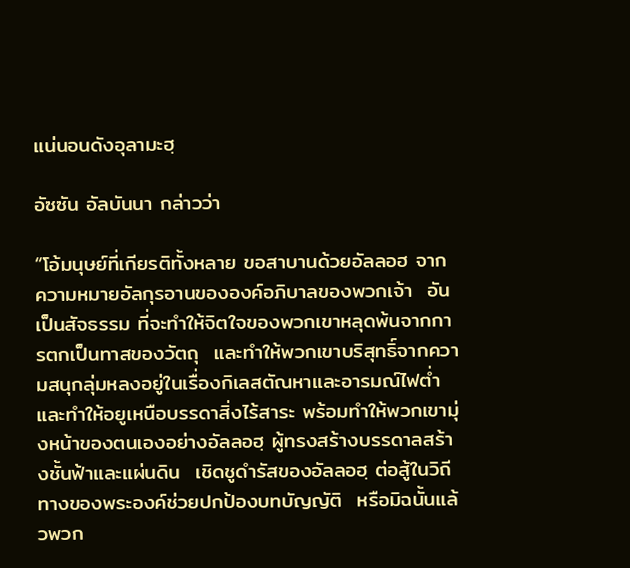แน่นอนดังอุลามะฮฺ

อัซซัน อัลบันนา กล่าวว่า

“โอ้มนุษย์ที่เกียรติทั้งหลาย ขอสาบานด้วยอัลลอฮ จากความหมายอัลกุรอานขององค์อภิบาลของพวกเจ้า  อันเป็นสัจธรรม ที่จะทำให้จิตใจของพวกเขาหลุดพ้นจากการตกเป็นทาสของวัตถุ  และทำให้พวกเขาบริสุทธิ์จากความสนุกลุ่มหลงอยู่ในเรื่องกิเลสตัณหาและอารมณ์ไฟต่ำและทำให้อยูเหนือบรรดาสิ่งไร้สาระ พร้อมทำให้พวกเขามุ่งหน้าของตนเองอย่างอัลลอฮฺ ผู้ทรงสร้างบรรดาลสร้างชั้นฟ้าและแผ่นดิน  เชิดชูดำรัสของอัลลอฮฺ ต่อสู้ในวิถีทางของพระองค์ช่วยปกป้องบทบัญญัติ  หรือมิฉนั้นแล้วพวก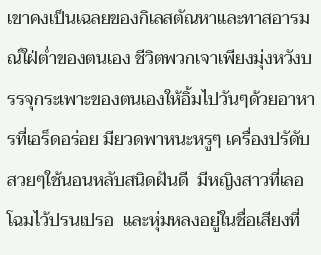เขาคงเป็นเฉลยของกิเลสตัณหาและทาสอารมณ์ใฝ่ต่ำของตนเอง ชีวิตพวกเจาเพียงมุ่งหวังบรรจุกระเพาะของตนเองให้อิ้มไปวันๆด้วยอาหารที่เอร็ดอร่อย มียวดพาหนะหรูๆ เครื่องปรัดับสวยๆใช้นอนหลับสนิดฝันดี  มีหญิงสาวที่เลอโฉมไว้ปรนเปรอ  และหุ่มหลงอยู่ในชื่อเสียงที่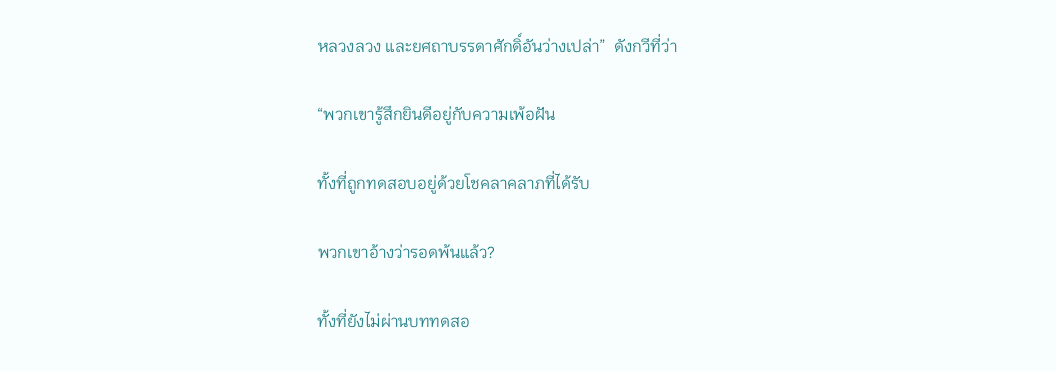หลวงลวง และยศถาบรรดาศักดิ์อันว่างเปล่า”  ดังกวีที่ว่า

“พวกเขารู้สึกยินดีอยู่กับความเพ้อฝัน

ทั้งที่ถูกทดสอบอยู่ด้วยโชคลาคลาภที่ได้รับ

พวกเขาอ้างว่ารอดพ้นแล้ว?

ทั้งที่ยังไม่ผ่านบททดสอ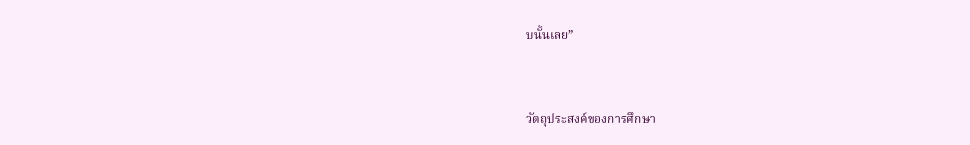บนั้นเลย”



วัตถุประสงค์ของการศึกษา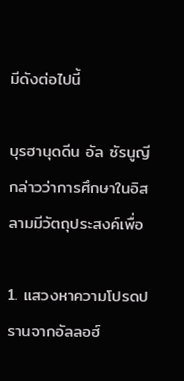มีดังต่อไปนี้

บุรฮานุดดีน อัล ซัรนูญี กล่าวว่าการศึกษาในอิสลามมีวัตถุประสงค์เพื่อ

1. แสวงหาความโปรดปรานจากอัลลอฮ์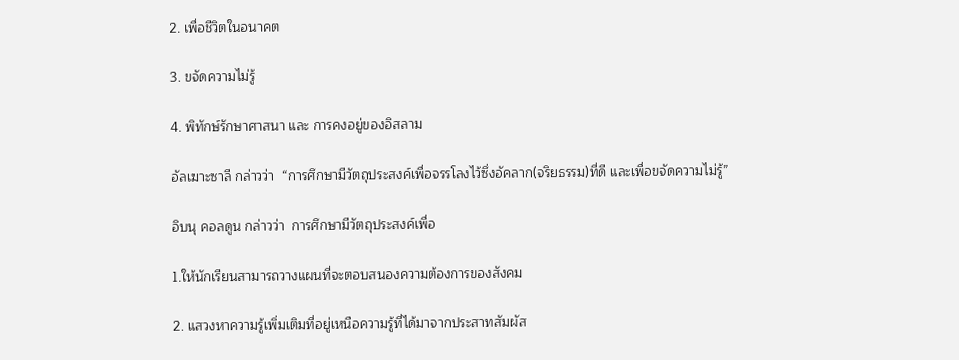2. เพื่อชีวิตในอนาคต

3. ขจัดความไม่รู้

4. พิทักษ์รักษาศาสนา และ การคงอยู่ของอิสลาม

อัลเฆาะซาลี กล่าวว่า  “การศึกษามีวัตถุประสงค์เพื่อจรรโลงไว้ซึ่งอัคลาก(จริยธรรม)ที่ดี และเพื่อขจัดความไม่รู้”

อิบนุ คอลดูน กล่าวว่า  การศึกษามีวัตถุประสงค์เพื่อ

1.ให้นักเรียนสามารถวางแผนที่จะตอบสนองความต้องการของสังคม

2. แสวงหาความรู้เพิ่มเติมที่อยู่เหนือความรู้ที่ได้มาจากประสาทสัมผัส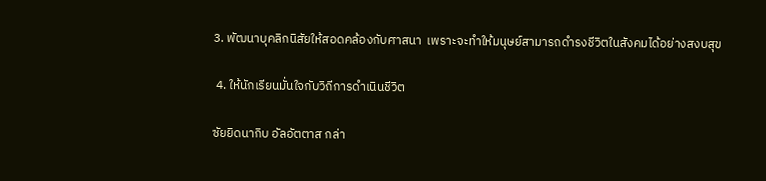3. พัฒนาบุคลิกนิสัยให้สอดคล้องกับศาสนา  เพราะจะทำให้มนุษย์สามารถดำรงชีวิตในสังคมได้อย่างสงบสุข

 4. ให้นักเรียนมั่นใจกับวิถีการดำเนินชีวิต

ซัยยิดนากิบ อัลอัตตาส กล่า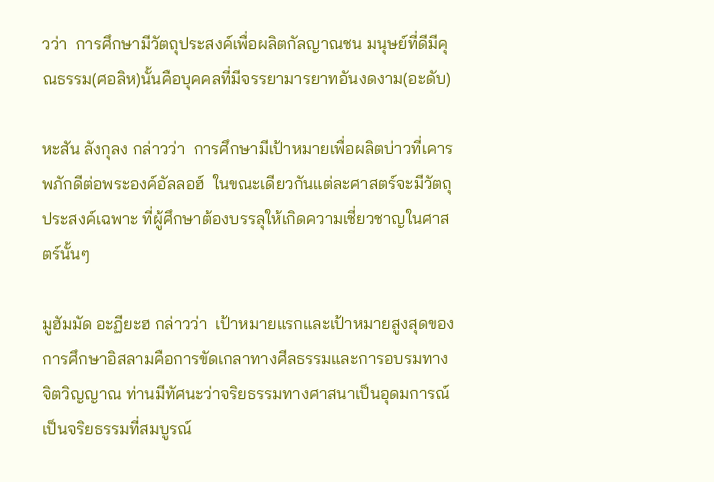วว่า  การศึกษามีวัตถุประสงค์เพื่อผลิตกัลญาณชน มนุษย์ที่ดีมีคุณธรรม(ศอลิห)นั้นคือบุคคลที่มีจรรยามารยาทอันงดงาม(อะดับ)

หะสัน ลังกุลง กล่าวว่า  การศึกษามีเป้าหมายเพื่อผลิตบ่าวที่เคารพภักดีต่อพระองค์อัลลอฮ์  ในขณะเดียวกันแต่ละศาสตร์จะมีวัตถุประสงค์เฉพาะ ที่ผู้ศึกษาต้องบรรลุให้เกิดความเชี่ยวชาญในศาสตร์นั้นๆ

มูฮัมมัด อะฏียะฮ กล่าวว่า  เป้าหมายแรกและเป้าหมายสูงสุดของการศึกษาอิสลามคือการขัดเกลาทางศีลธรรมและการอบรมทางจิตวิญญาณ ท่านมีทัศนะว่าจริยธรรมทางศาสนาเป็นอุดมการณ์ เป็นจริยธรรมที่สมบูรณ์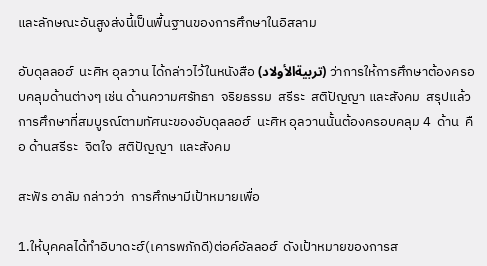และลักษณะอันสูงส่งนี้เป็นพื้นฐานของการศึกษาในอิสลาม

อับดุลลอฮ์  นะศิห อุลวาน ได้กล่าวไว้ในหนังสือ (تربيةالأولاد) ว่าการให้การศึกษาต้องครอบคลุมด้านต่างๆ เช่น ด้านความศรัทธา  จริยธรรม  สรีระ  สติปัญญา และสังคม  สรุปแล้วการศึกษาที่สมบูรณ์ตามทัศนะของอับดุลลอฮ์  นะศิห อุลวานนั้นต้องครอบคลุม 4  ด้าน  คือ ด้านสรีระ  จิตใจ  สติปัญญา  และสังคม

สะฟัร อาลัม กล่าวว่า  การศึกษามีเป้าหมายเพื่อ

1.ให้บุคคลได้ทำอิบาดะฮ์(เคารพภักดี)ต่อค์อัลลอฮ์  ดังเป้าหมายของการส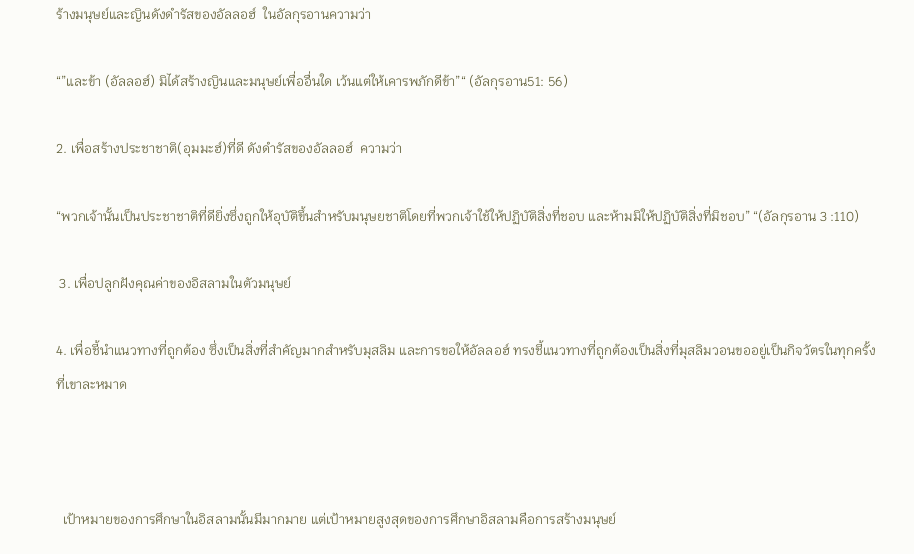ร้างมนุษย์และญินดังดำรัสของอัลลอฮ์  ในอัลกุรอานความว่า

“”และข้า (อัลลอฮ์) มิได้สร้างญินและมนุษย์เพื่ออื่นใด เว้นแต่ให้เคารพภักดีข้า”“ (อัลกุรอาน51: 56)

2. เพื่อสร้างประชาชาติ(อุมมะฮ์)ที่ดี ดังดำรัสของอัลลอฮ์  ความว่า

“พวกเจ้านั้นเป็นประชาชาติที่ดียิ่งซึ่งถูกให้อุบัติขึ้นสำหรับมนุษยชาติโดยที่พวกเจ้าใช้ให้ปฏิบัติสิ่งที่ชอบ และห้ามมิให้ปฏิบัติสิ่งที่มิชอบ” “(อัลกุรอาน 3 :110)

 3. เพื่อปลูกฝังคุณค่าของอิสลามในตัวมนุษย์

4. เพื่อชี้นำแนวทางที่ถูกต้อง ซึ่งเป็นสิ่งที่สำคัญมากสำหรับมุสลิม และการขอให้อัลลอฮ์ ทรงชี้แนวทางที่ถูกต้องเป็นสิ่งที่มุสลิมวอนขออยู่เป็นกิจวัตรในทุกครั้งที่เขาละหมาด



  เป้าหมายของการศึกษาในอิสลามนั้นมีมากมาย แต่เป้าหมายสูงสุดของการศึกษาอิสลามคือการสร้างมนุษย์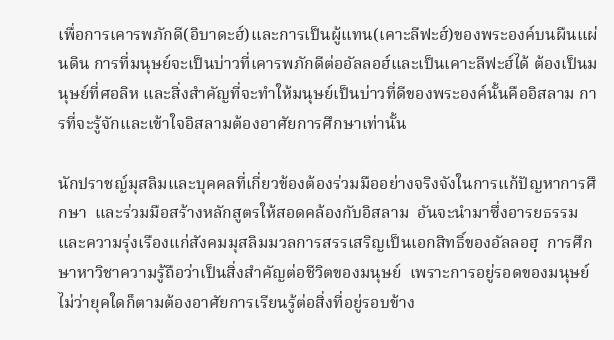เพื่อการเคารพภักดี(อิบาดะฮ์)และการเป็นผู้แทน(เคาะลีฟะฮ์)ของพระองค์บนผืนแผ่นดิน การที่มนุษย์จะเป็นบ่าวที่เคารพภักดีต่ออัลลอฮ์และเป็นเคาะลีฟะฮ์ได้ ต้องเป็นมนุษย์ที่ศอลิห และสิ่งสำคัญที่จะทำให้มนุษย์เป็นบ่าวที่ดีของพระองค์นั้นคืออิสลาม การที่จะรู้จักและเข้าใจอิสลามต้องอาศัยการศึกษาเท่านั้น

นักปราชญ์มุสลิมและบุคคลที่เกี่ยวข้องต้องร่วมมืออย่างจริงจังในการแก้ปัญหาการศึกษา  และร่วมมือสร้างหลักสูตรให้สอดคล้องกับอิสลาม  อันจะนำมาซึ่งอารยธรรมและความรุ่งเรืองแก่สังคมมุสลิมมวลการสรรเสริญเป็นเอกสิทธิ์ของอัลลอฮฺ  การศึกษาหาวิชาความรู้ถือว่าเป็นสิ่งสำคัญต่อชีวิตของมนุษย์  เพราะการอยู่รอดของมนุษย์ไม่ว่ายุคใดก็ตามต้องอาศัยการเรียนรู้ต่อสิ่งที่อยู่รอบข้าง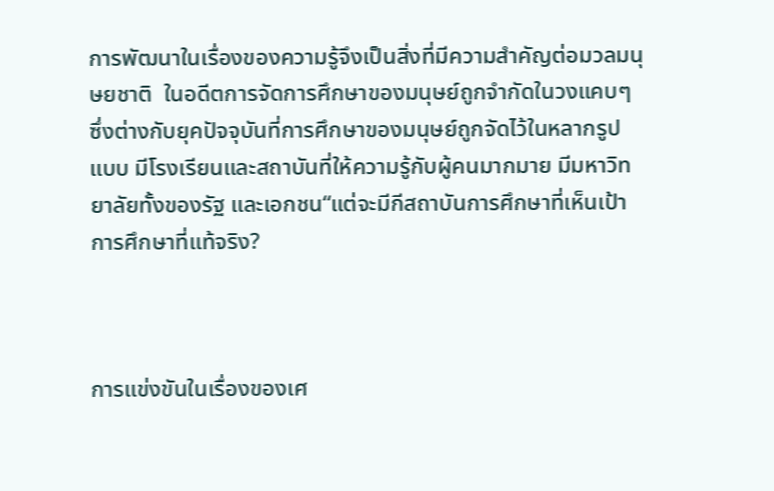การพัฒนาในเรื่องของความรู้จึงเป็นสิ่งที่มีความสำคัญต่อมวลมนุษยชาติ  ในอดีตการจัดการศึกษาของมนุษย์ถูกจำกัดในวงแคบๆ  ซึ่งต่างกับยุคปัจจุบันที่การศึกษาของมนุษย์ถูกจัดไว้ในหลากรูปแบบ มีโรงเรียนและสถาบันที่ให้ความรู้กับผู้คนมากมาย มีมหาวิทยาลัยทั้งของรัฐ และเอกชน“แต่จะมีกีสถาบันการศึกษาที่เห็นเป้าการศึกษาที่แท้จริง?



การแข่งขันในเรื่องของเศ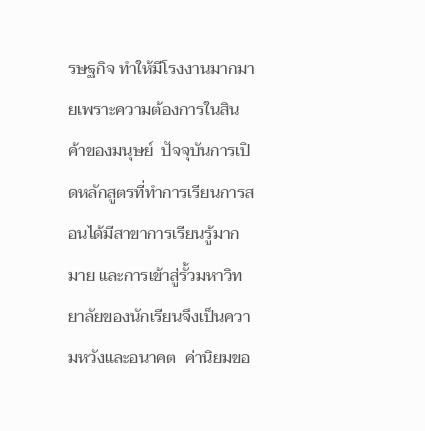รษฐกิจ ทำให้มีโรงงานมากมายเพราะความต้องการในสินค้าของมนุษย์  ปัจจุบันการเปิดหลักสูตรที่ทำการเรียนการสอนได้มีสาขาการเรียนรู้มากมาย และการเข้าสู่รั้วมหาวิทยาลัยของนักเรียนจึงเป็นความหวังและอนาคต  ค่านิยมขอ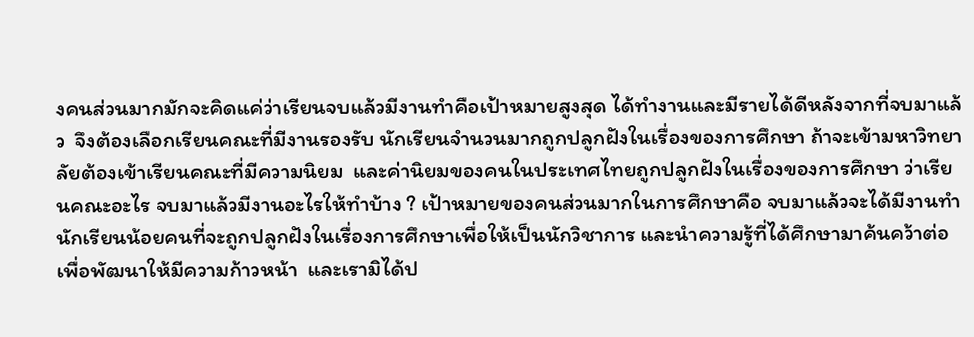งคนส่วนมากมักจะคิดแค่ว่าเรียนจบแล้วมีงานทำคือเป้าหมายสูงสุด ได้ทำงานและมีรายได้ดีหลังจากที่จบมาแล้ว  จึงต้องเลือกเรียนคณะที่มีงานรองรับ นักเรียนจำนวนมากถูกปลูกฝังในเรื่องของการศึกษา ถ้าจะเข้ามหาวิทยาลัยต้องเข้าเรียนคณะที่มีความนิยม  และค่านิยมของคนในประเทศไทยถูกปลูกฝังในเรื่องของการศึกษา ว่าเรียนคณะอะไร จบมาแล้วมีงานอะไรให้ทำบ้าง ? เป้าหมายของคนส่วนมากในการศึกษาคือ จบมาแล้วจะได้มีงานทำ นักเรียนน้อยคนที่จะถูกปลูกฝังในเรื่องการศึกษาเพื่อให้เป็นนักวิชาการ และนำความรู้ที่ได้ศึกษามาค้นคว้าต่อเพื่อพัฒนาให้มีความก้าวหน้า  และเรามิได้ป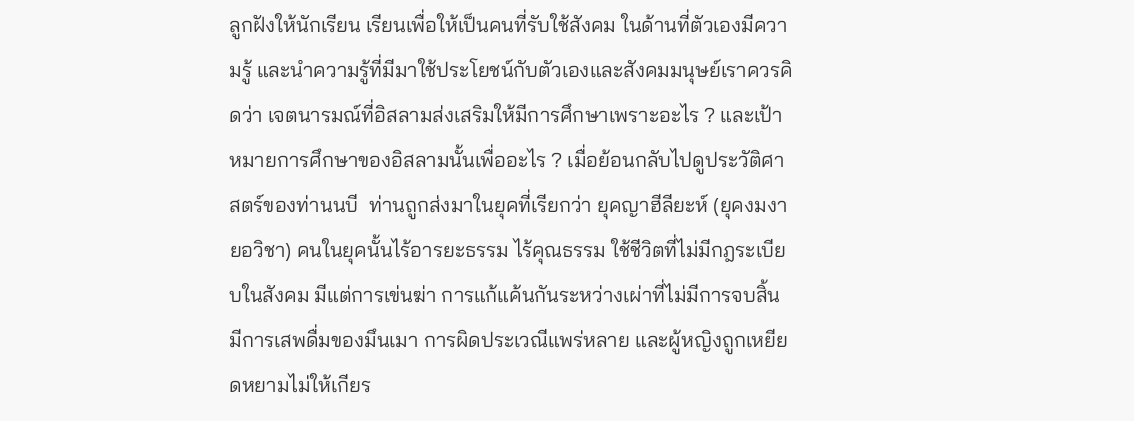ลูกฝังให้นักเรียน เรียนเพื่อให้เป็นคนที่รับใช้สังคม ในด้านที่ตัวเองมีความรู้ และนำความรู้ที่มีมาใช้ประโยชน์กับตัวเองและสังคมมนุษย์เราควรคิดว่า เจตนารมณ์ที่อิสลามส่งเสริมให้มีการศึกษาเพราะอะไร ? และเป้าหมายการศึกษาของอิสลามนั้นเพื่ออะไร ? เมื่อย้อนกลับไปดูประวัติศาสตร์ของท่านนบี  ท่านถูกส่งมาในยุคที่เรียกว่า ยุคญาฮีลียะห์ (ยุคงมงายอวิชา) คนในยุคนั้นไร้อารยะธรรม ไร้คุณธรรม ใช้ชีวิตที่ไม่มีกฎระเบียบในสังคม มีแต่การเข่นฆ่า การแก้แค้นกันระหว่างเผ่าที่ไม่มีการจบสิ้น มีการเสพดื่มของมึนเมา การผิดประเวณีแพร่หลาย และผู้หญิงถูกเหยียดหยามไม่ให้เกียร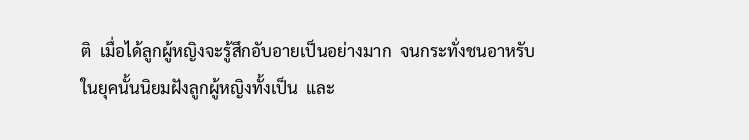ติ  เมื่อได้ลูกผู้หญิงจะรู้สึกอับอายเป็นอย่างมาก  จนกระทั่งชนอาหรับในยุคนั้นนิยมฝังลูกผู้หญิงทั้งเป็น  และ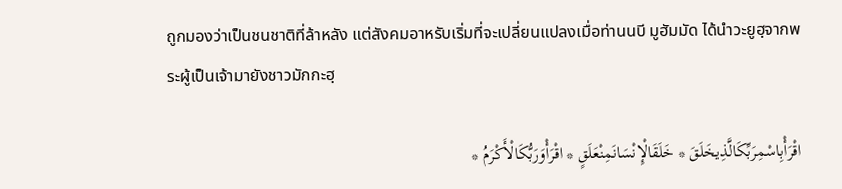ถูกมองว่าเป็นชนชาติที่ล้าหลัง แต่สังคมอาหรับเริ่มที่จะเปลี่ยนแปลงเมื่อท่านนบี มูฮัมมัด ได้นำวะยูฮฺจากพระผู้เป็นเจ้ามายังชาวมักกะฮฺ

اقْرَأْبِاسْمِرَبِّكَالَّذِيخَلَقَ * خَلَقَالْإِنْسَانَمِنْعَلَقٍ * اقْرَأْوَرَبُّكَالْأَكْرَمُ *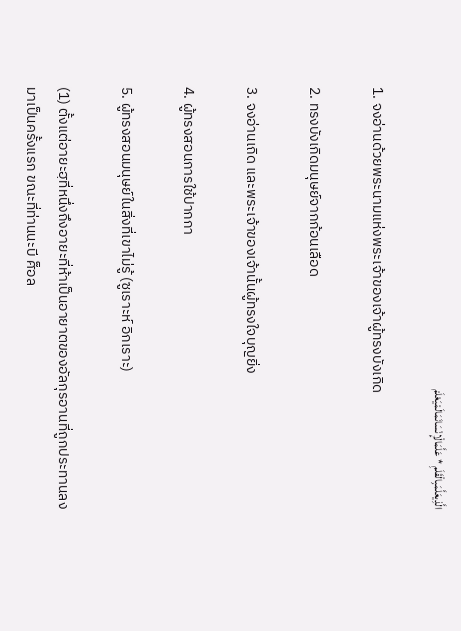الَّذِيعَلَّمَبِالْقَلَمِ * عَلَّمَالْإِنْسَانَمَالَمْيَعْلَمْ

1. จงอ่านด้วยพระนามแห่งพระเจ้าของเจ้าผู้ทรงบังเกิด

2. ทรงบังเกิดมนุษย์จากก้อนเลือด

3. จงอ่านเถิด และพระเจ้าของเจ้านั้นผู้ทรงใจบุญยิ่ง

4. ผู้ทรงสอนการใช้ปากกา

5. ผู้ทรงสอนมนุษย์ในสิ่งที่เขาไม่รู้ (ซูเราะห์ อิกเราะ)

(1) ตั้งแต่อายะฮฺที่หนึ่งถึงอายะที่ห้าเป็นอายาตของอัลกุรอานที่ถูกประทานลงมาเป็นครั้งแรก ขณะที่ท่านนะบี ศ็อล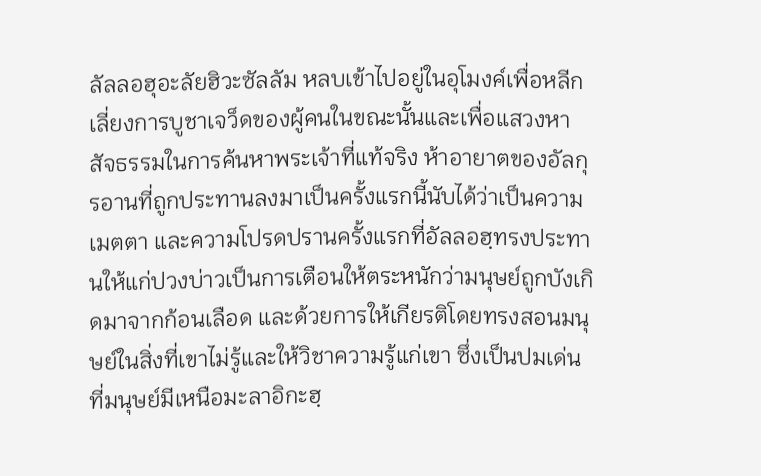ลัลลอฮุอะลัยฮิวะซัลลัม หลบเข้าไปอยู่ในอุโมงค์เพื่อหลีกเลี่ยงการบูชาเจว็ดของผู้คนในขณะนั้นและเพื่อแสวงหาสัจธรรมในการค้นหาพระเจ้าที่แท้จริง ห้าอายาตของอัลกุรอานที่ถูกประทานลงมาเป็นครั้งแรกนี้นับได้ว่าเป็นความเมตตา และความโปรดปรานครั้งแรกที่อัลลอฮฺทรงประทานให้แก่ปวงบ่าวเป็นการเตือนให้ตระหนักว่ามนุษย์ถูกบังเกิดมาจากก้อนเลือด และด้วยการให้เกียรติโดยทรงสอนมนุษย์ในสิ่งที่เขาไม่รู้และให้วิชาความรู้แก่เขา ซึ่งเป็นปมเด่นที่มนุษย์มีเหนือมะลาอิกะฮฺ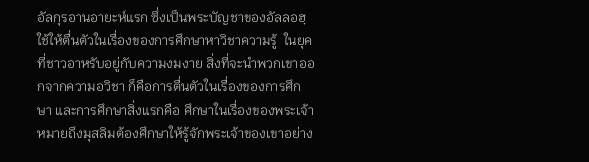อัลกุรอานอายะห์แรก ซึ่งเป็นพระบัญชาของอัลลอฮฺ ใช้ให้ตื่นตัวในเรื่องของการศึกษาหาวิชาความรู้  ในยุคที่ชาวอาหรับอยู่กับความงมงาย สิ่งที่จะนำพวกเขาออกจากความอวิชา ก็คือการตื่นตัวในเรื่องของการศึกษา และการศึกษาสิ่งแรกคือ ศึกษาในเรื่องของพระเจ้า หมายถึงมุสลิมต้องศึกษาให้รู้จักพระเจ้าของเขาอย่าง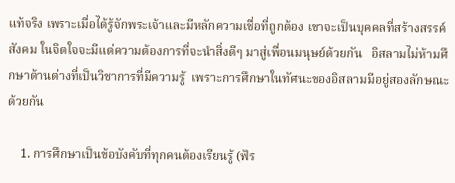แท้จริง เพราะเมื่อได้รู้จักพระเจ้าและมีหลักความเชื่อที่ถูกต้อง เขาจะเป็นบุคคลที่สร้างสรรค์สังคม ในจิตใจจะมีแต่ความต้องการที่จะนำสิ่งดีๆ มาสู่เพื่อนมนุษย์ด้วยกัน   อิสลามไม่ห้ามศึกษาด้านต่างที่เป็นวิชาการที่มีความรู้  เพราะการศึกษาในทัศนะของอิสลามมีอยู่สองลักษณะด้วยกัน

    1. การศึกษาเป็นข้อบังคับที่ทุกคนต้องเรียนรู้ (ฟัร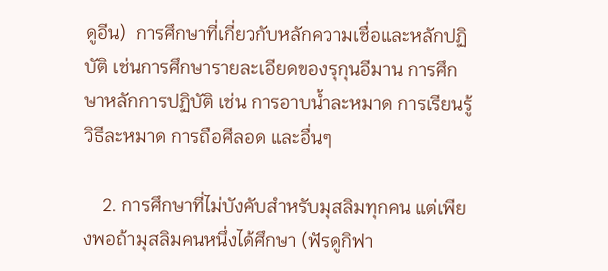ดูอีน)  การศึกษาที่เกี่ยวกับหลักความเชื่อและหลักปฏิบัติ เช่นการศึกษารายละเอียดของรุกุนอีมาน การศึกษาหลักการปฏิบัติ เช่น การอาบน้ำละหมาด การเรียนรู้วิธีละหมาด การถือศีลอด และอื่นๆ

    2. การศึกษาที่ไม่บังคับสำหรับมุสลิมทุกคน แต่เพียงพอถ้ามุสลิมคนหนึ่งได้ศึกษา (ฟัรดูกิฟา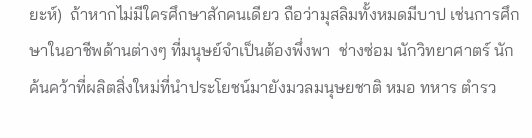ยะห์)  ถ้าหากไม่มีใครศึกษาสักคนเดียว ถือว่ามุสลิมทั้งหมดมีบาป เช่นการศึกษาในอาชีพด้านต่างๆ ที่มนุษย์จำเป็นต้องพึ่งพา  ช่างซ่อม นักวิทยาศาตร์ นักค้นคว้าที่ผลิตสิ่งใหม่ที่นำประโยชน์มายังมวลมนุษยชาติ หมอ ทหาร ตำรว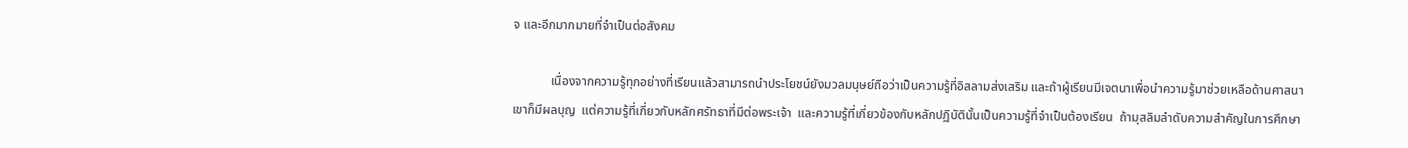จ และอีกมากมายที่จำเป็นต่อสังคม

            เนื่องจากความรู้ทุกอย่างที่เรียนแล้วสามารถนำประโยชน์ยังมวลมนุษย์ถือว่าเป็นความรู้ที่อิสลามส่งเสริม และถ้าผู้เรียนมีเจตนาเพื่อนำความรู้มาช่วยเหลือด้านศาสนาเขาก็มีผลบุญ  แต่ความรู้ที่เกี่ยวกับหลักศรัทธาที่มีต่อพระเจ้า  และความรู้ที่เกี่ยวข้องกับหลักปฏิบัตินั้นเป็นความรู้ที่จำเป็นต้องเรียน  ถ้ามุสลิมลำดับความสำคัญในการศึกษา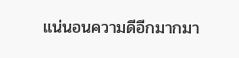แน่นอนความดีอีกมากมา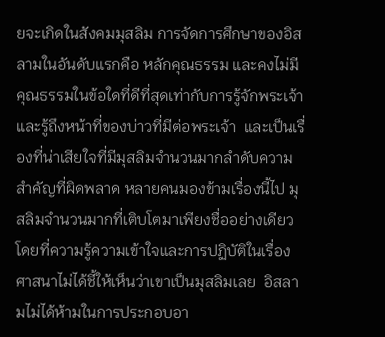ยจะเกิดในสังคมมุสลิม การจัดการศึกษาของอิสลามในอันดับแรกคือ หลักคุณธรรม และคงไม่มีคุณธรรมในข้อใดที่ดีที่สุดเท่ากับการรู้จักพระเจ้า และรู้ถึงหน้าที่ของบ่าวที่มีต่อพระเจ้า  และเป็นเรื่องที่น่าเสียใจที่มีมุสลิมจำนวนมากลำดับความสำคัญที่ผิดพลาด หลายคนมองข้ามเรื่องนี้ไป มุสลิมจำนวนมากที่เติบโตมาเพียงชื่ออย่างเดียวโดยที่ความรู้ความเข้าใจและการปฏิบัติในเรื่องศาสนาไม่ได้ชี้ให้เห็นว่าเขาเป็นมุสลิมเลย  อิสลามไม่ได้ห้ามในการประกอบอา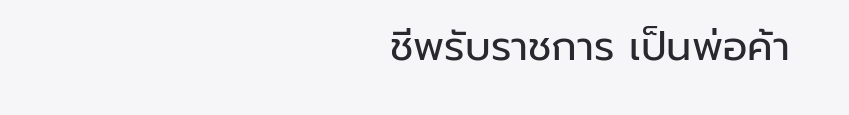ชีพรับราชการ เป็นพ่อค้า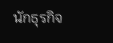นักธุรกิจ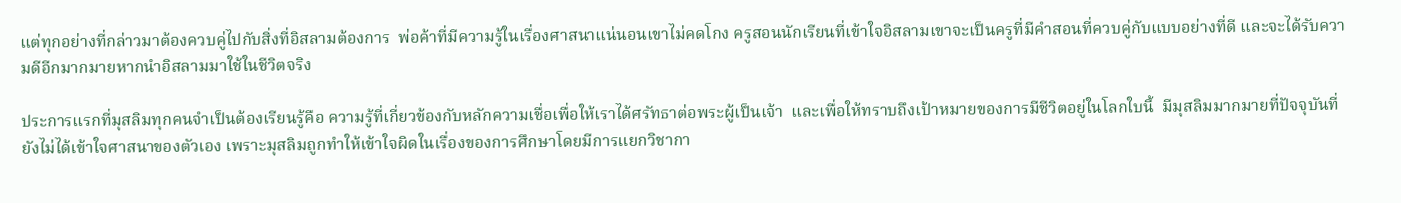แต่ทุกอย่างที่กล่าวมาต้องควบคู่ไปกับสิ่งที่อิสลามต้องการ  พ่อค้าที่มีความรู้ในเรื่องศาสนาแน่นอนเขาไม่คดโกง ครูสอนนักเรียนที่เข้าใจอิสลามเขาจะเป็นครูที่มีคำสอนที่ควบคู่กับแบบอย่างที่ดี และจะได้รับความดีอีกมากมายหากนำอิสลามมาใช้ในชีวิตจริง

ประการแรกที่มุสลิมทุกคนจำเป็นต้องเรียนรู้คือ ความรู้ที่เกี่ยวข้องกับหลักความเชื่อเพื่อให้เราได้ศรัทธาต่อพระผู้เป็นเจ้า  และเพื่อให้ทราบถึงเป้าหมายของการมีชีวิตอยู่ในโลกใบนี้  มีมุสลิมมากมายที่ปัจจุบันที่ยังไม่ได้เข้าใจศาสนาของตัวเอง เพราะมุสลิมถูกทำให้เข้าใจผิดในเรื่องของการศึกษาโดยมีการแยกวิชากา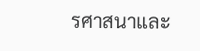รศาสนาและ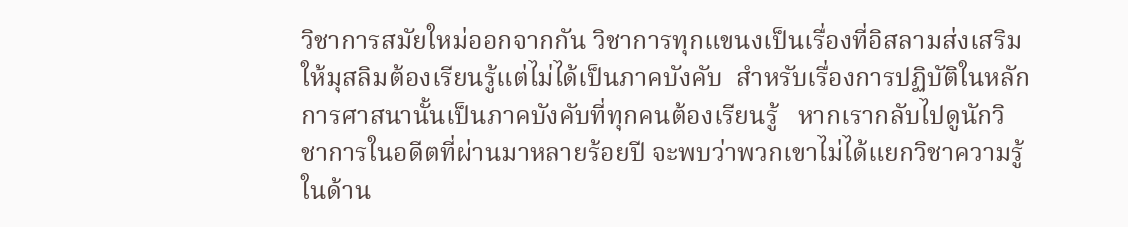วิชาการสมัยใหม่ออกจากกัน วิชาการทุกแขนงเป็นเรื่องที่อิสลามส่งเสริมให้มุสลิมต้องเรียนรู้แต่ไม่ได้เป็นภาคบังคับ  สำหรับเรื่องการปฏิบัติในหลักการศาสนานั้นเป็นภาคบังคับที่ทุกคนต้องเรียนรู้   หากเรากลับไปดูนักวิชาการในอดีตที่ผ่านมาหลายร้อยปี จะพบว่าพวกเขาไม่ได้แยกวิชาความรู้ในด้าน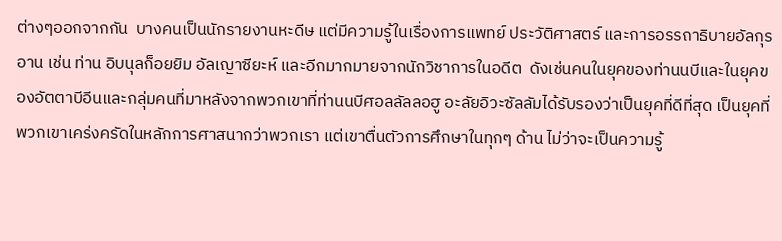ต่างๆออกจากกัน  บางคนเป็นนักรายงานหะดีษ แต่มีความรู้ในเรื่องการแพทย์ ประวัติศาสตร์ และการอรรถาธิบายอัลกุรอาน เช่น ท่าน อิบนุลก็อยยิม อัลเญาซียะห์ และอีกมากมายจากนักวิชาการในอดีต  ดังเช่นคนในยุคของท่านนบีและในยุคของอัตตาบีอีนและกลุ่มคนที่มาหลังจากพวกเขาที่ท่านนบีศอลลัลลอฮู อะลัยอิวะซัลลัมได้รับรองว่าเป็นยุคที่ดีที่สุด เป็นยุคที่พวกเขาเคร่งครัดในหลักการศาสนากว่าพวกเรา แต่เขาตื่นตัวการศึกษาในทุกๆ ด้าน ไม่ว่าจะเป็นความรู้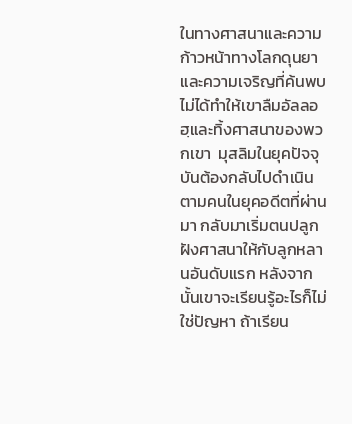ในทางศาสนาและความก้าวหน้าทางโลกดุนยา และความเจริญที่ค้นพบไม่ได้ทำให้เขาลืมอัลลอฮฺและทิ้งศาสนาของพวกเขา  มุสลิมในยุคปัจจุบันต้องกลับไปดำเนินตามคนในยุคอดีตที่ผ่านมา กลับมาเริ่มตนปลูกฝังศาสนาให้กับลูกหลานอันดับแรก หลังจากนั้นเขาจะเรียนรู้อะไรก็ไม่ใช่ปัญหา ถ้าเรียน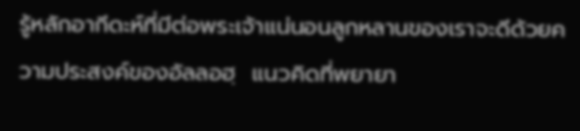รู้หลักอากีดะห์ที่มีต่อพระเจ้าแน่นอนลูกหลานของเราจะดีด้วยความประสงค์ของอัลลอฮฺ  แนวคิดที่พยายา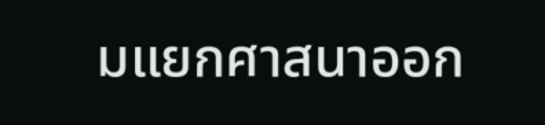มแยกศาสนาออก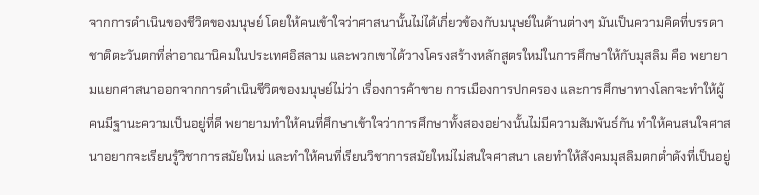จากการดำเนินของชีวิตของมนุษย์ โดยให้คนเข้าใจว่าศาสนานั้นไม่ได้เกี่ยวข้องกับมนุษย์ในด้านต่างๆ มันเป็นความคิดที่บรรดาชาติตะวันตกที่ล่าอาณานิคมในประเทศอิสลาม และพวกเขาได้วางโครงสร้างหลักสูตรใหม่ในการศึกษาให้กับมุสลิม คือ พยายามแยกศาสนาออกจากการดำเนินชีวิตของมนุษย์ไม่ว่า เรื่องการค้าขาย การเมืองการปกครอง และการศึกษาทางโลกจะทำให้ผู้คนมีฐานะความเป็นอยู่ที่ดี พยายามทำให้คนที่ศึกษาเข้าใจว่าการศึกษาทั้งสองอย่างนั้นไม่มีความสัมพันธ์กัน ทำให้คนสนใจศาสนาอยากจะเรียนรู้วิชาการสมัยใหม่ และทำให้คนที่เรียนวิชาการสมัยใหม่ไม่สนใจศาสนา เลยทำให้สังคมมุสลิมตกต่ำดังที่เป็นอยู่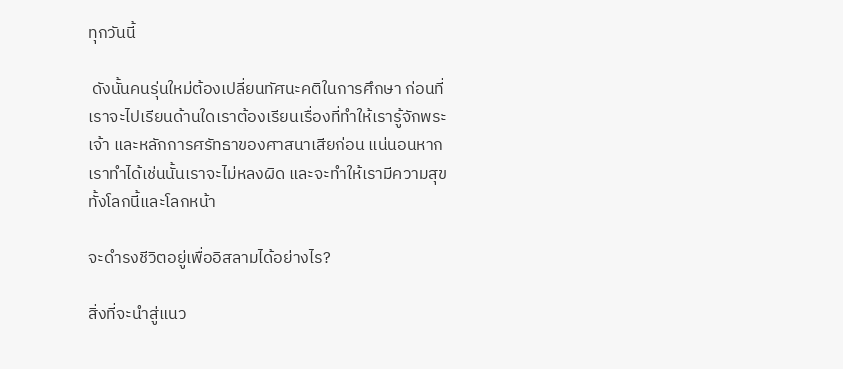ทุกวันนี้

 ดังนั้นคนรุ่นใหม่ต้องเปลี่ยนทัศนะคติในการศึกษา ก่อนที่เราจะไปเรียนด้านใดเราต้องเรียนเรื่องที่ทำให้เรารู้จักพระเจ้า และหลักการศรัทธาของศาสนาเสียก่อน แน่นอนหากเราทำได้เช่นนั้นเราจะไม่หลงผิด และจะทำให้เรามีความสุขทั้งโลกนี้และโลกหน้า

จะดำรงชีวิตอยู่เพื่ออิสลามได้อย่างไร?

สิ่งที่จะนำสู่แนว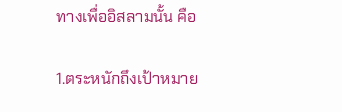ทางเพื่ออิสลามนั้น คือ

1.ตระหนักถึงเป้าหมาย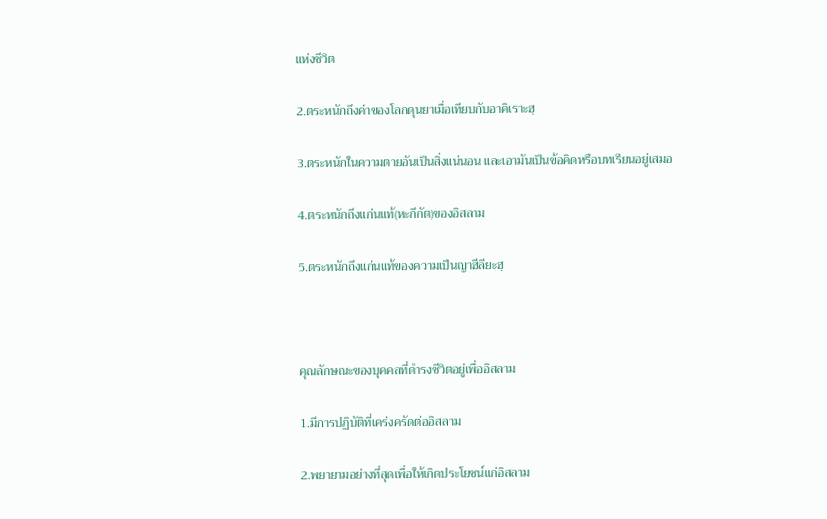แห่งชีวิต

2.ตระหนักถึงค่าของโลกดุนยาเมื่อเทียบกับอาคิเราะฮฺ

3.ตระหนักในความตายอันเป็นสิ่งแน่นอน และเอามันเป็นข้อคิดหรือบทเรียนอยู่เสมอ

4.ตระหนักถึงแก่นแท้(หะกีกัต)ของอิสลาม

5.ตระหนักถึงแก่นแท้ของความเป็นญาฮีลียะฮฺ



คุณลักษณะของบุคคลที่ดำรงชีวิตอยู่เพื่ออิสลาม

1.มีการปฏิบัติที่เคร่งครัดต่ออิสลาม

2.พยายามอย่างที่สุดเพื่อให้เกิดประโยชน์แก่อิสลาม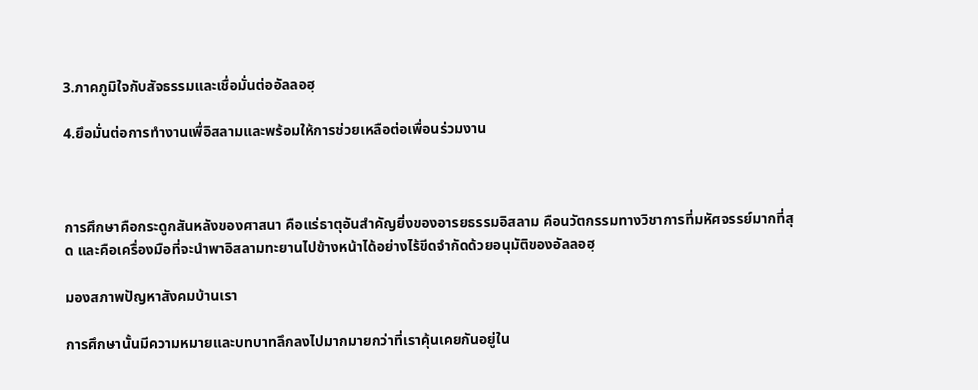3.ภาคภูมิใจกับสัจธรรมและเชื่อมั่นต่ออัลลอฮฺ

4.ยึอมั่นต่อการทำงานเพื่อิสลามและพร้อมให้การช่วยเหลือต่อเพื่อนร่วมงาน



การศึกษาคือกระดูกสันหลังของศาสนา คือแร่ธาตุอันสำคัญยิ่งของอารยธรรมอิสลาม คือนวัตกรรมทางวิชาการที่มหัศจรรย์มากที่สุด และคือเครื่องมือที่จะนำพาอิสลามทะยานไปข้างหน้าได้อย่างไร้ขีดจำกัดด้วยอนุมัติของอัลลอฮฺ

มองสภาพปัญหาสังคมบ้านเรา

การศึกษานั้นมีความหมายและบทบาทลึกลงไปมากมายกว่าที่เราคุ้นเคยกันอยู่ใน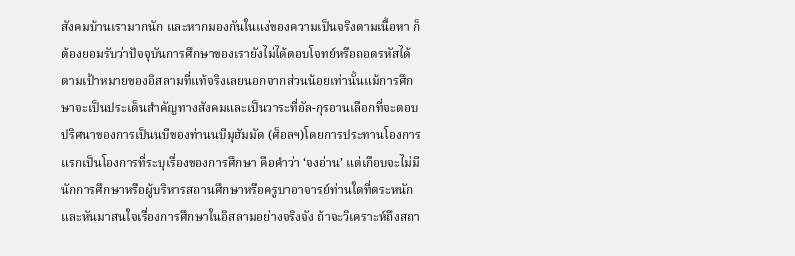สังคมบ้านเรามากนัก และหากมองกันในแง่ของความเป็นจริงตามเนื้อหา ก็ต้องยอมรับว่าปัจจุบันการศึกษาของเรายังไม่ได้ตอบโจทย์หรือถอดรหัสได้ตามเป้าหมายของอิสลามที่แท้จริงเลยนอกจากส่วนน้อยเท่านั้นแม้การศึกษาจะเป็นประเด็นสำคัญทางสังคมและเป็นวาระที่อัล-กุรอานเลือกที่จะตอบปริศนาของการเป็นนบีของท่านนบีมุฮัมมัด (ศ็อลฯ)โดยการประทานโองการแรกเป็นโองการที่ระบุเรื่องของการศึกษา คือคำว่า ‘จงอ่าน’ แต่เกือบจะไม่มีนักการศึกษาหรือผู้บริหารสถานศึกษาหรือครูบาอาจารย์ท่านใดที่ตระหนักและหันมาสนใจเรื่องการศึกษาในอิสลามอย่างจริงจัง ถ้าจะวิเคราะห์ถึงสถา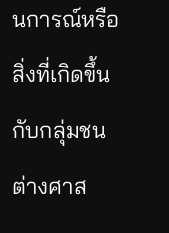นการณ์หรือสิ่งที่เกิดขึ้นกับกลุ่มชนต่างศาส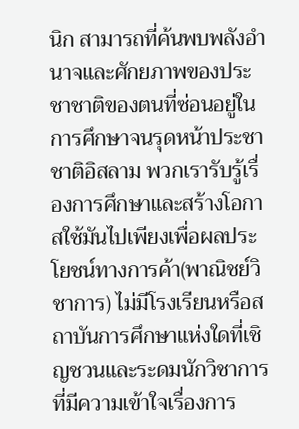นิก สามารถที่ค้นพบพลังอำนาจและศักยภาพของประชาชาติของตนที่ซ่อนอยู่ในการศึกษาจนรุดหน้าประชาชาติอิสลาม พวกเรารับรู้เรื่องการศึกษาและสร้างโอกาสใช้มันไปเพียงเพื่อผลประโยชน์ทางการค้า(พาณิชย์วิชาการ) ไม่มีโรงเรียนหรือสถาบันการศึกษาแห่งใดที่เชิญชวนและระดมนักวิชาการที่มีความเข้าใจเรื่องการ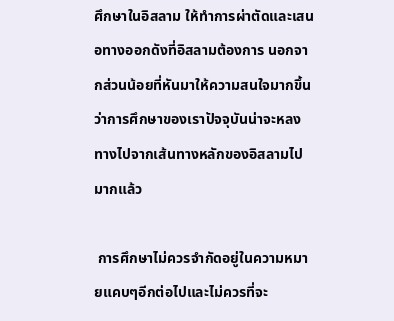ศึกษาในอิสลาม ให้ทำการผ่าตัดและเสนอทางออกดังที่อิสลามต้องการ นอกจากส่วนน้อยที่หันมาให้ความสนใจมากขึ้นว่าการศึกษาของเราปัจจุบันน่าจะหลงทางไปจากเส้นทางหลักของอิสลามไปมากแล้ว

 การศึกษาไม่ควรจำกัดอยู่ในความหมายแคบๆอีกต่อไปและไม่ควรที่จะ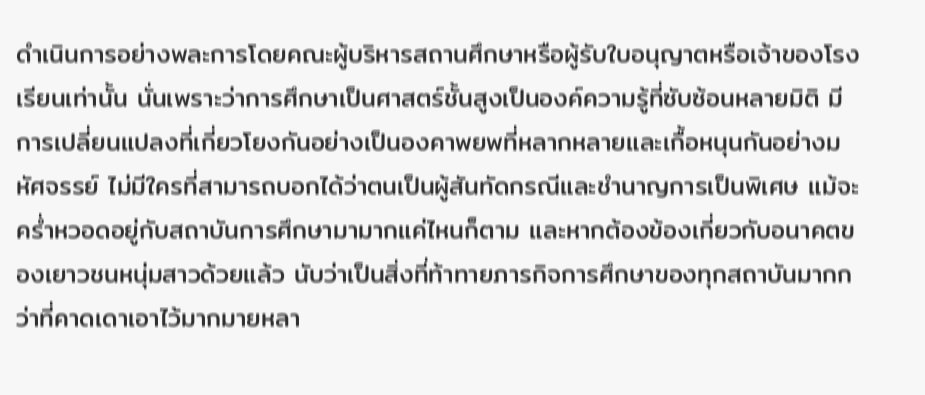ดำเนินการอย่างพละการโดยคณะผู้บริหารสถานศึกษาหรือผู้รับใบอนุญาตหรือเจ้าของโรงเรียนเท่านั้น นั่นเพราะว่าการศึกษาเป็นศาสตร์ชั้นสูงเป็นองค์ความรู้ที่ซับซ้อนหลายมิติ มีการเปลี่ยนแปลงที่เกี่ยวโยงกันอย่างเป็นองคาพยพที่หลากหลายและเกื้อหนุนกันอย่างมหัศจรรย์ ไม่มีใครที่สามารถบอกได้ว่าตนเป็นผู้สันทัดกรณีและชำนาญการเป็นพิเศษ แม้จะคร่ำหวอดอยู่กับสถาบันการศึกษามามากแค่ไหนก็ตาม และหากต้องข้องเกี่ยวกับอนาคตของเยาวชนหนุ่มสาวด้วยแล้ว นับว่าเป็นสิ่งที่ท้าทายภารกิจการศึกษาของทุกสถาบันมากกว่าที่คาดเดาเอาไว้มากมายหลา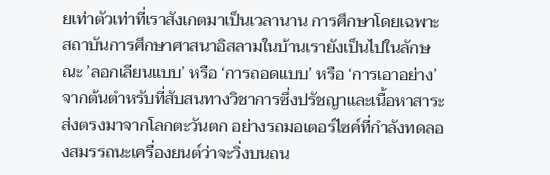ยเท่าตัวเท่าที่เราสังเกตมาเป็นเวลานาน การศึกษาโดยเฉพาะสถาบันการศึกษาศาสนาอิสลามในบ้านเรายังเป็นไปในลักษณะ ’ลอกเลียนแบบ’ หรือ ‘การถอดแบบ’ หรือ ‘การเอาอย่าง’ จากต้นตำหรับที่สับสนทางวิชาการซึ่งปรัชญาและเนื้อหาสาระส่งตรงมาจากโลกตะวันตก อย่างรถมอเตอร์ไซค์ที่กำลังทดลองสมรรถนะเครื่องยนต์ว่าจะวิ่งบนถน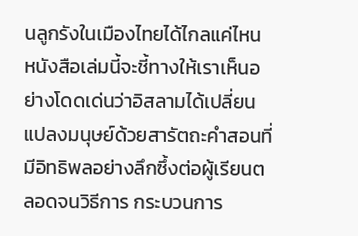นลูกรังในเมืองไทยได้ไกลแค่ไหน หนังสือเล่มนี้จะชี้ทางให้เราเห็นอย่างโดดเด่นว่าอิสลามได้เปลี่ยนแปลงมนุษย์ด้วยสารัตถะคำสอนที่มีอิทธิพลอย่างลึกซึ้งต่อผู้เรียนตลอดจนวิธีการ กระบวนการ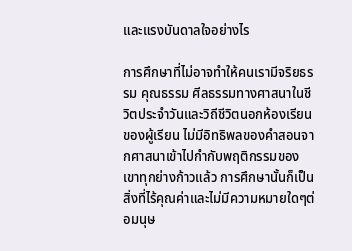และแรงบันดาลใจอย่างไร

การศึกษาที่ไม่อาจทำให้คนเรามีจริยธรรม คุณธรรม ศีลธรรมทางศาสนาในชีวิตประจำวันและวิถีชีวิตนอกห้องเรียนของผู้เรียน ไม่มีอิทธิพลของคำสอนจากศาสนาเข้าไปกำกับพฤติกรรมของเขาทุกย่างก้าวแล้ว การศึกษานั้นก็เป็นสิ่งที่ไร้คุณค่าและไม่มีความหมายใดๆต่อมนุษ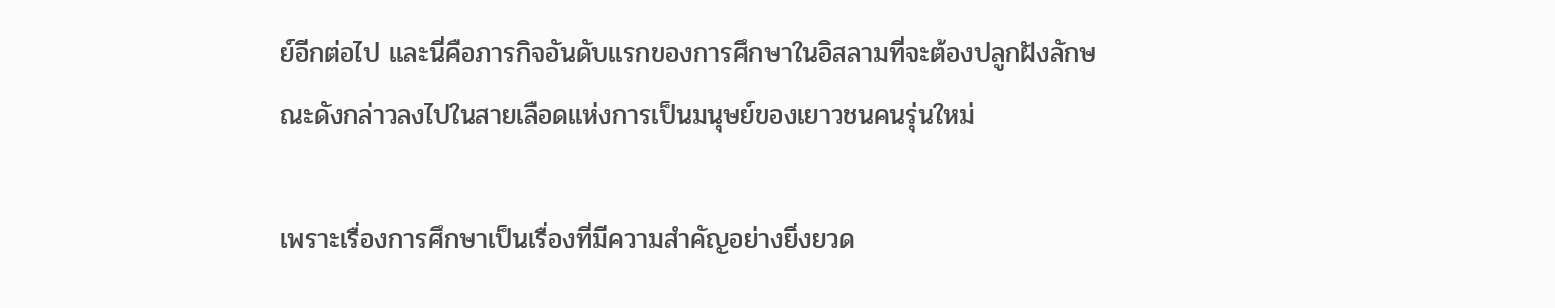ย์อีกต่อไป และนี่คือภารกิจอันดับแรกของการศึกษาในอิสลามที่จะต้องปลูกฝังลักษณะดังกล่าวลงไปในสายเลือดแห่งการเป็นมนุษย์ของเยาวชนคนรุ่นใหม่

เพราะเรื่องการศึกษาเป็นเรื่องที่มีความสำคัญอย่างยิ่งยวด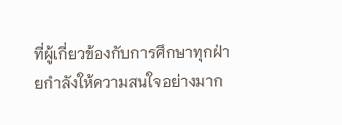ที่ผู้เกี่ยวข้องกับการศึกษาทุกฝ่ายกำลังให้ความสนใจอย่างมาก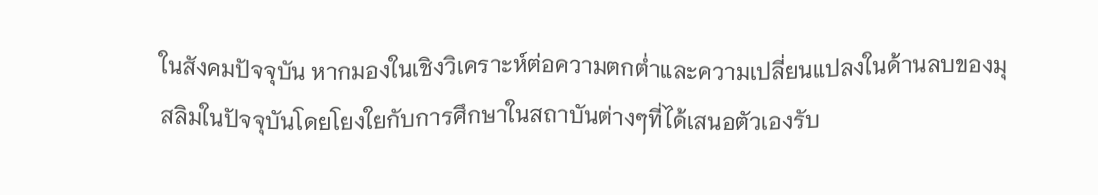ในสังคมปัจจุบัน หากมองในเชิงวิเคราะห์ต่อความตกต่ำและความเปลี่ยนแปลงในด้านลบของมุสลิมในปัจจุบันโดยโยงใยกับการศึกษาในสถาบันต่างๆที่ได้เสนอตัวเองรับ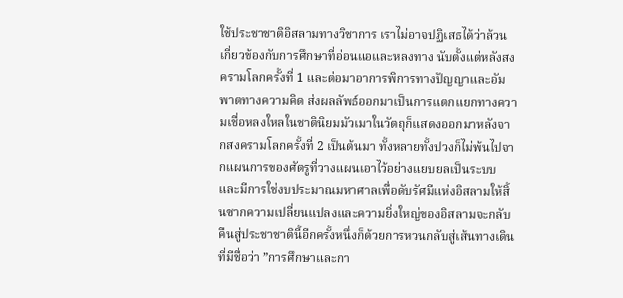ใช้ประชาชาติอิสลามทางวิชาการ เราไม่อาจปฏิเสธได้ว่าล้วนเกี่ยวข้องกับการศึกษาที่อ่อนแอและหลงทาง นับตั้งแต่หลังสงครามโลกครั้งที่ 1 และต่อมาอาการพิการทางปัญญาและอัมพาตทางความคิด ส่งผลลัพธ์ออกมาเป็นการแตกแยกทางความเชื่อหลงใหลในชาตินิยมมัวเมาในวัตถุก็แสดงออกมาหลังจากสงครามโลกครั้งที่ 2 เป็นต้นมา ทั้งหลายทั้งปวงก็ไม่พ้นไปจากแผนการของศัตรูที่วางแผนเอาไว้อย่างแยบยลเป็นระบบและมีการใช่งบประมาณมหาศาลเพื่อดับรัศมีแห่งอิสลามให้สิ้นซากความเปลี่ยนแปลงและความยิ่งใหญ่ของอิสลามจะกลับคืนสู่ประชาชาตินี้อีกครั้งหนึ่งก็ด้วยการหวนกลับสู่เส้นทางเดินที่มีชื่อว่า ”การศึกษาและกา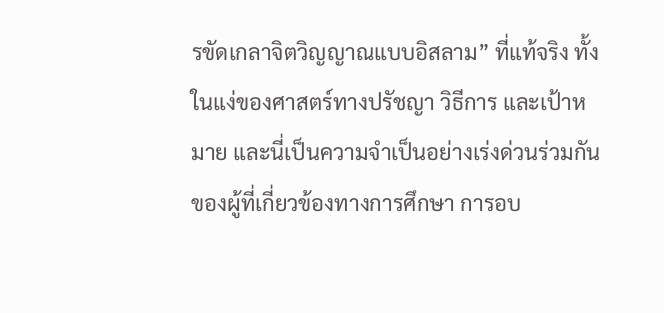รขัดเกลาจิตวิญญาณแบบอิสลาม” ที่แท้จริง ทั้งในแง่ของศาสตร์ทางปรัชญา วิธีการ และเป้าหมาย และนี่เป็นความจำเป็นอย่างเร่งด่วนร่วมกันของผู้ที่เกี่ยวข้องทางการศึกษา การอบ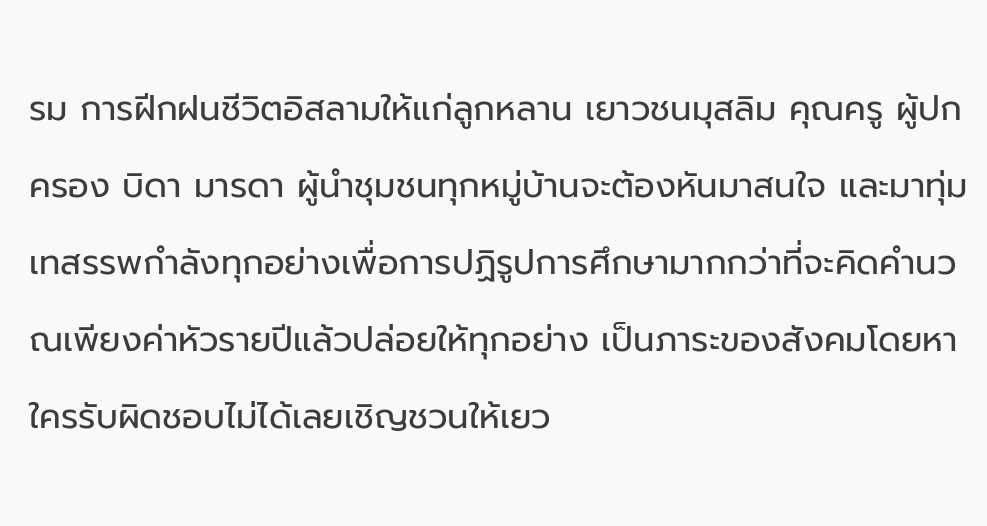รม การฝีกฝนชีวิตอิสลามให้แก่ลูกหลาน เยาวชนมุสลิม คุณครู ผู้ปกครอง บิดา มารดา ผู้นำชุมชนทุกหมู่บ้านจะต้องหันมาสนใจ และมาทุ่มเทสรรพกำลังทุกอย่างเพื่อการปฏิรูปการศึกษามากกว่าที่จะคิดคำนวณเพียงค่าหัวรายปีแล้วปล่อยให้ทุกอย่าง เป็นภาระของสังคมโดยหาใครรับผิดชอบไม่ได้เลยเชิญชวนให้เยว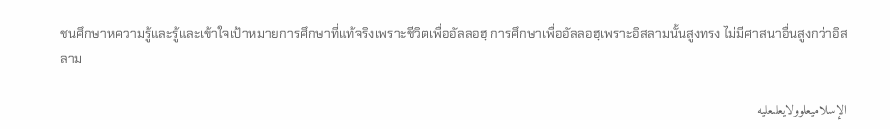ชนศึกษาหความรู้และรู้และเข้าใจเป้าหมายการศึกษาที่แท้จริงเพราะชีวิตเพื่ออัลลอฮฺ การศึกษาเพื่ออัลลอฮฺเพราะอิสลามนั้นสูงทรง ไม่มีศาสนาอื่นสูงกว่าอิสลาม

الإسلاميعلوولايعلىعليه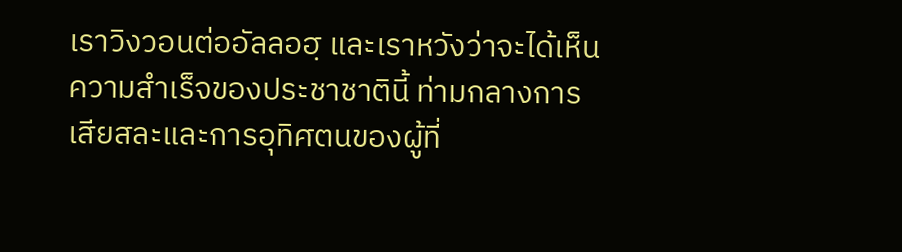เราวิงวอนต่ออัลลอฮฺ และเราหวังว่าจะได้เห็นความสำเร็จของประชาชาตินี้ ท่ามกลางการเสียสละและการอุทิศตนของผู้ที่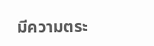มีความตระ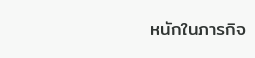หนักในภารกิจ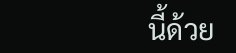นี้ด้วย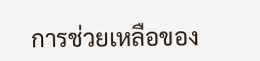การช่วยเหลือของ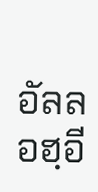อัลลอฮฺอี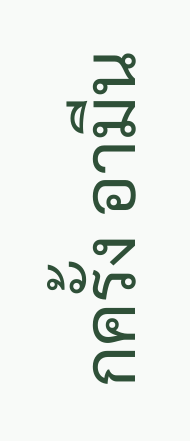กครั้ง อามีน